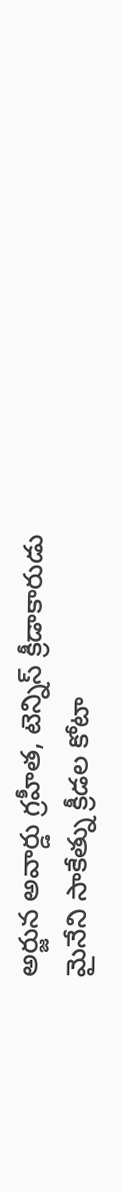అర్జున అవార్డు గ్రహీత, టెన్నిస్ క్రీడాకారుడు మైనేని సాకేత్ను క్రీడల కోటా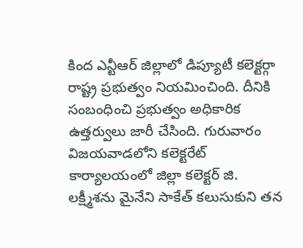కింద ఎన్టీఆర్ జిల్లాలో డిప్యూటీ కలెక్టర్గా రాష్ట్ర ప్రభుత్వం నియమించింది. దీనికి సంబంధించి ప్రభుత్వం అధికారిక ఉత్తర్వులు జారీ చేసింది. గురువారం విజయవాడలోని కలెక్టరేట్ కార్యాలయంలో జిల్లా కలెక్టర్ జి. లక్ష్మీశను మైనేని సాకేత్ కలుసుకుని తన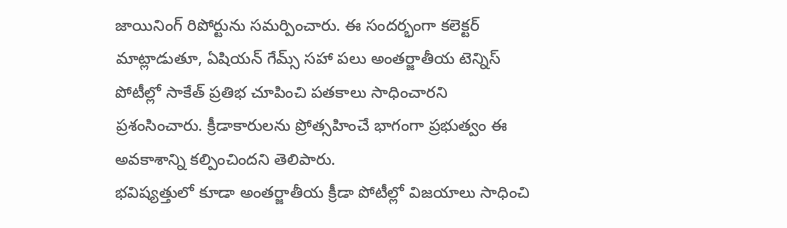జాయినింగ్ రిపోర్టును సమర్పించారు. ఈ సందర్భంగా కలెక్టర్ మాట్లాడుతూ, ఏషియన్ గేమ్స్ సహా పలు అంతర్జాతీయ టెన్నిస్ పోటీల్లో సాకేత్ ప్రతిభ చూపించి పతకాలు సాధించారని ప్రశంసించారు. క్రీడాకారులను ప్రోత్సహించే భాగంగా ప్రభుత్వం ఈ అవకాశాన్ని కల్పించిందని తెలిపారు.
భవిష్యత్తులో కూడా అంతర్జాతీయ క్రీడా పోటీల్లో విజయాలు సాధించి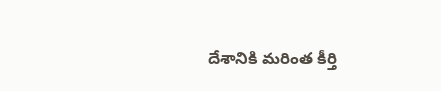దేశానికి మరింత కీర్తి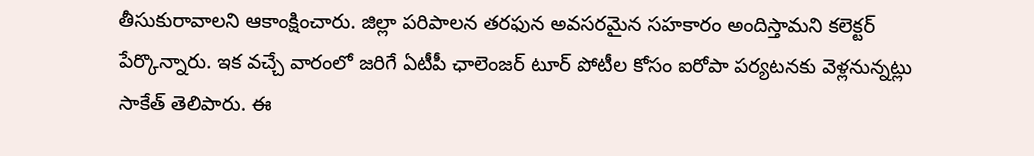తీసుకురావాలని ఆకాంక్షించారు. జిల్లా పరిపాలన తరఫున అవసరమైన సహకారం అందిస్తామని కలెక్టర్ పేర్కొన్నారు. ఇక వచ్చే వారంలో జరిగే ఏటీపీ ఛాలెంజర్ టూర్ పోటీల కోసం ఐరోపా పర్యటనకు వెళ్లనున్నట్లు సాకేత్ తెలిపారు. ఈ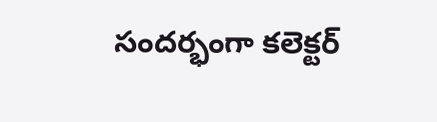సందర్భంగా కలెక్టర్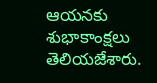ఆయనకు శుభాకాంక్షలు తెలియజేశారు.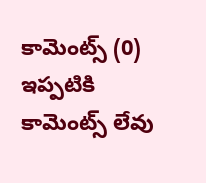కామెంట్స్ (0)
ఇప్పటికి కామెంట్స్ లేవు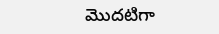మొదటిగా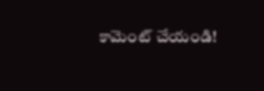కామెంట్ చేయండి!